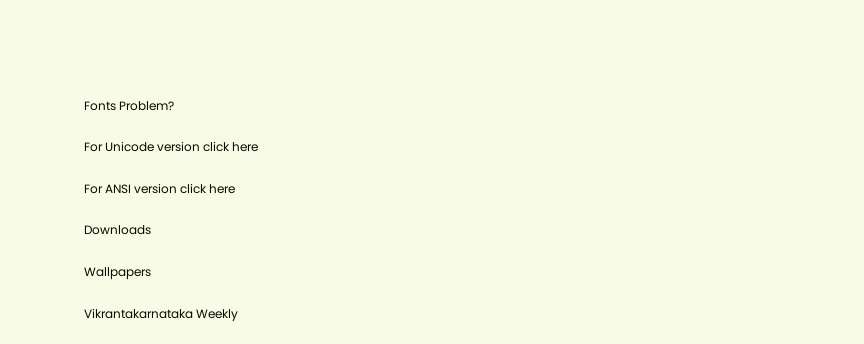Fonts Problem?

For Unicode version click here

For ANSI version click here

Downloads

Wallpapers

Vikrantakarnataka Weekly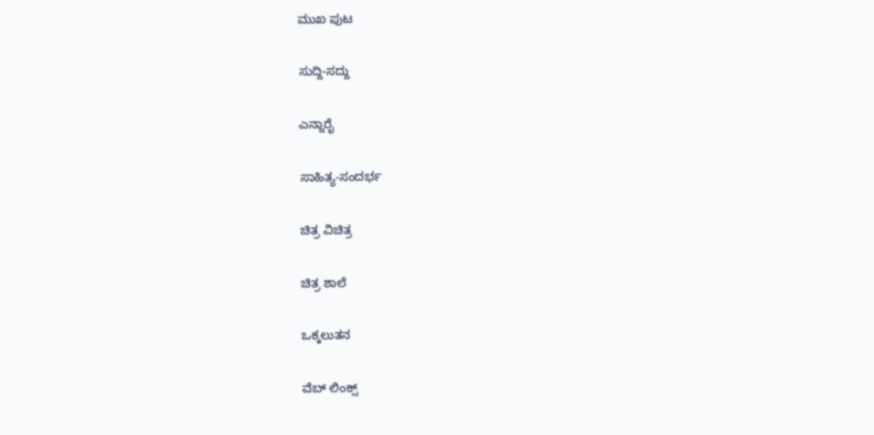ಮುಖ ಪುಟ

ಸುದ್ದಿ-ಸದ್ದು

ಎನ್ನಾರೈ

ಸಾಹಿತ್ಯ-ಸಂದರ್ಭ

ಚಿತ್ರ ವಿಚಿತ್ರ

ಚಿತ್ರ ಶಾಲೆ

ಒಕ್ಕಲುತನ

ವೆಬ್ ಲಿಂಕ್ಸ್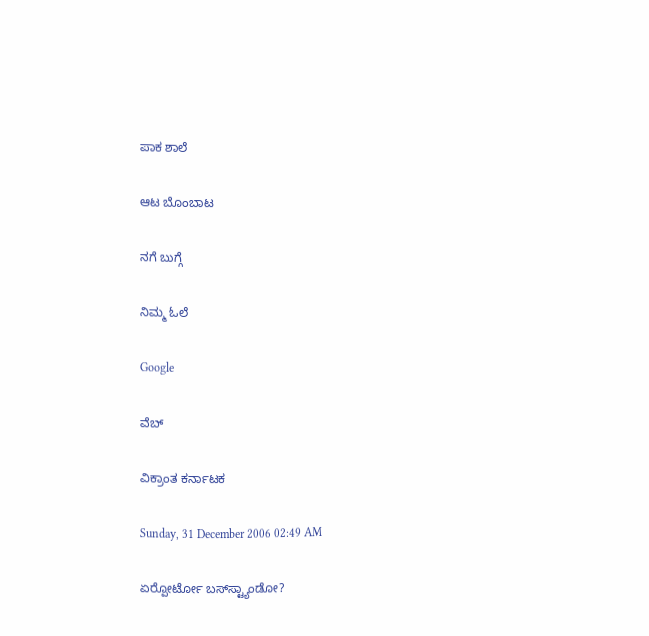ಪಾಕ ಶಾಲೆ

ಆಟ ಬೊಂಬಾಟ

ನಗೆ ಬುಗ್ಗೆ

ನಿಮ್ಮ ಓಲೆ

Google

ವೆಬ್

ವಿಕ್ರಾಂತ ಕರ್ನಾಟಕ

Sunday, 31 December 2006 02:49 AM

ಏರ್‍ಪೋರ್ಟೋ ಬಸ್‌ಸ್ಟ್ಯಾಂಡೋ?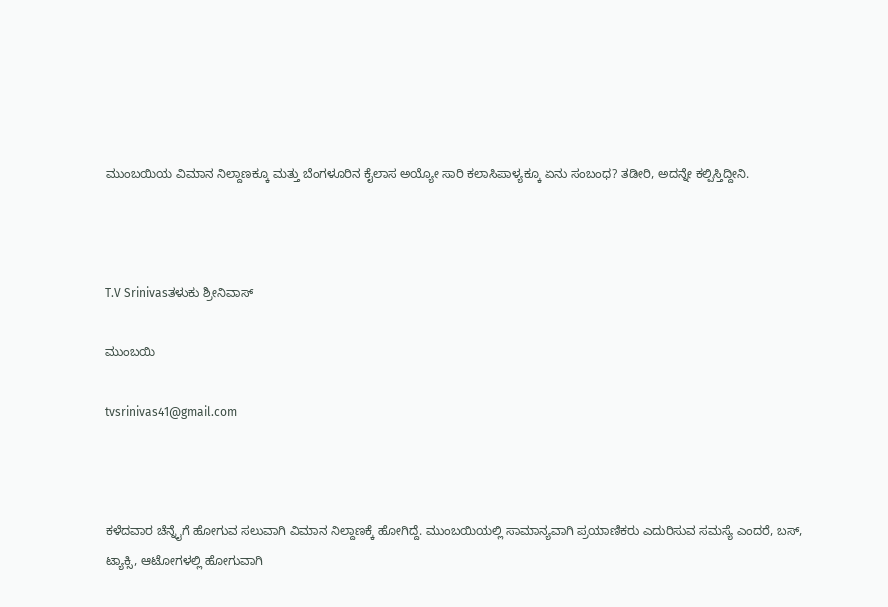ಮುಂಬಯಿಯ ವಿಮಾನ ನಿಲ್ದಾಣಕ್ಕೂ ಮತ್ತು ಬೆಂಗಳೂರಿನ ಕೈಲಾಸ ಅಯ್ಯೋ ಸಾರಿ ಕಲಾಸಿಪಾಳ್ಯಕ್ಕೂ ಏನು ಸಂಬಂಧ? ತಡೀರಿ, ಅದನ್ನೇ ಕಲ್ಪಿಸ್ತಿದ್ದೀನಿ.



T.V Srinivasತಳುಕು ಶ್ರೀನಿವಾಸ್

ಮುಂಬಯಿ

tvsrinivas41@gmail.com



ಕಳೆದವಾರ ಚೆನ್ನೈಗೆ ಹೋಗುವ ಸಲುವಾಗಿ ವಿಮಾನ ನಿಲ್ದಾಣಕ್ಕೆ ಹೋಗಿದ್ದೆ. ಮುಂಬಯಿಯಲ್ಲಿ ಸಾಮಾನ್ಯವಾಗಿ ಪ್ರಯಾಣಿಕರು ಎದುರಿಸುವ ಸಮಸ್ಯೆ ಎಂದರೆ, ಬಸ್, ಟ್ಯಾಕ್ಸಿ, ಆಟೋಗಳಲ್ಲಿ ಹೋಗುವಾಗಿ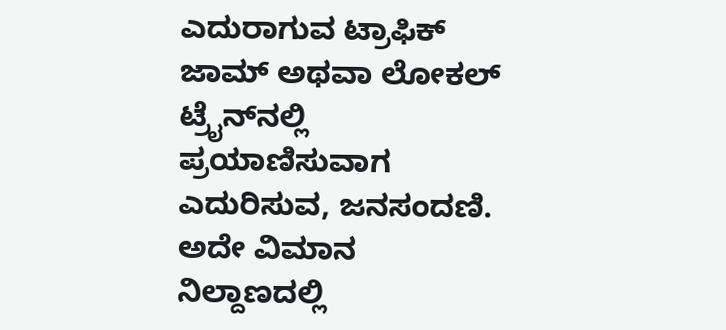ಎದುರಾಗುವ ಟ್ರಾಫಿಕ್ ಜಾಮ್ ಅಥವಾ ಲೋಕಲ್ ಟ್ರೈನ್‌ನಲ್ಲಿ ಪ್ರಯಾಣಿಸುವಾಗ ಎದುರಿಸುವ, ಜನಸಂದಣಿ. ಅದೇ ವಿಮಾನ ನಿಲ್ದಾಣದಲ್ಲಿ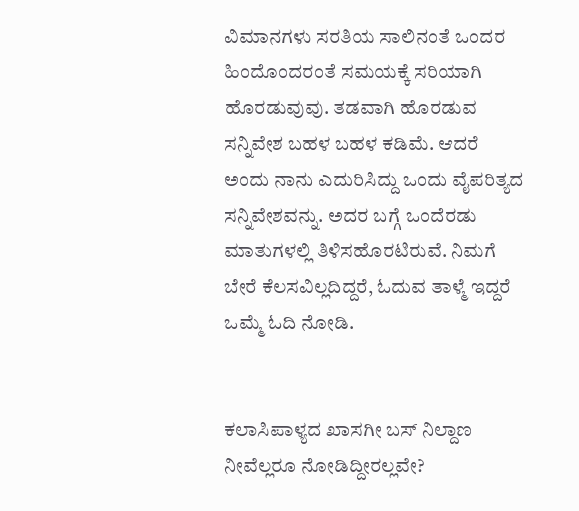ವಿಮಾನಗಳು ಸರತಿಯ ಸಾಲಿನಂತೆ ಒಂದರ ಹಿಂದೊಂದರಂತೆ ಸಮಯಕ್ಕೆ ಸರಿಯಾಗಿ ಹೊರಡುವುವು. ತಡವಾಗಿ ಹೊರಡುವ ಸನ್ನಿವೇಶ ಬಹಳ ಬಹಳ ಕಡಿಮೆ. ಆದರೆ ಅಂದು ನಾನು ಎದುರಿಸಿದ್ದು ಒಂದು ವೈಪರಿತ್ಯದ ಸನ್ನಿವೇಶವನ್ನು. ಅದರ ಬಗ್ಗೆ ಒಂದೆರಡು ಮಾತುಗಳಲ್ಲಿ ತಿಳಿಸಹೊರಟಿರುವೆ. ನಿಮಗೆ ಬೇರೆ ಕೆಲಸವಿಲ್ಲದಿದ್ದರೆ, ಓದುವ ತಾಳ್ಮೆ ಇದ್ದರೆ ಒಮ್ಮೆ ಓದಿ ನೋಡಿ.


ಕಲಾಸಿಪಾಳ್ಯದ ಖಾಸಗೀ ಬಸ್ ನಿಲ್ದಾಣ ನೀವೆಲ್ಲರೂ ನೋಡಿದ್ದೀರಲ್ಲವೇ?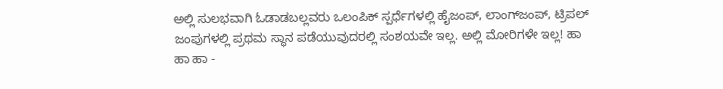ಅಲ್ಲಿ ಸುಲಭವಾಗಿ ಓಡಾಡಬಲ್ಲವರು ಒಲಂಪಿಕ್ ಸ್ಪರ್ಧೆಗಳಲ್ಲಿ ಹೈಜಂಪ್, ಲಾಂಗ್‌ಜಂಪ್, ಟ್ರಿಪಲ್ ಜಂಪುಗಳಲ್ಲಿ ಪ್ರಥಮ ಸ್ಥಾನ ಪಡೆಯುವುದರಲ್ಲಿ ಸಂಶಯವೇ ಇಲ್ಲ. ಅಲ್ಲಿ ಮೋರಿಗಳೇ ಇಲ್ಲ! ಹಾ ಹಾ ಹಾ -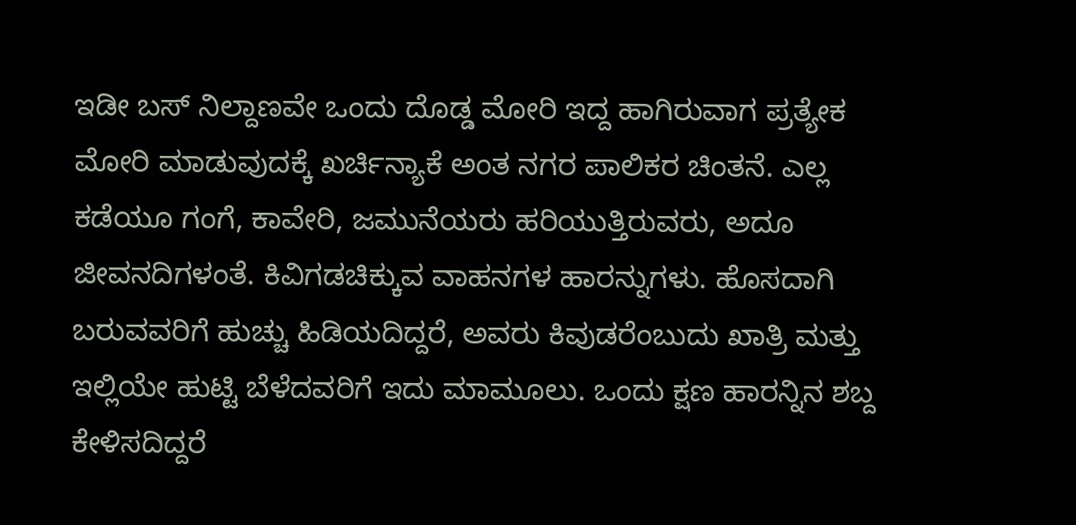ಇಡೀ ಬಸ್ ನಿಲ್ದಾಣವೇ ಒಂದು ದೊಡ್ಡ ಮೋರಿ ಇದ್ದ ಹಾಗಿರುವಾಗ ಪ್ರತ್ಯೇಕ ಮೋರಿ ಮಾಡುವುದಕ್ಕೆ ಖರ್ಚಿನ್ಯಾಕೆ ಅಂತ ನಗರ ಪಾಲಿಕರ ಚಿಂತನೆ. ಎಲ್ಲ ಕಡೆಯೂ ಗಂಗೆ, ಕಾವೇರಿ, ಜಮುನೆಯರು ಹರಿಯುತ್ತಿರುವರು, ಅದೂ ಜೀವನದಿಗಳಂತೆ. ಕಿವಿಗಡಚಿಕ್ಕುವ ವಾಹನಗಳ ಹಾರನ್ನುಗಳು. ಹೊಸದಾಗಿ ಬರುವವರಿಗೆ ಹುಚ್ಚು ಹಿಡಿಯದಿದ್ದರೆ, ಅವರು ಕಿವುಡರೆಂಬುದು ಖಾತ್ರಿ ಮತ್ತು ಇಲ್ಲಿಯೇ ಹುಟ್ಟಿ ಬೆಳೆದವರಿಗೆ ಇದು ಮಾಮೂಲು. ಒಂದು ಕ್ಷಣ ಹಾರನ್ನಿನ ಶಬ್ದ ಕೇಳಿಸದಿದ್ದರೆ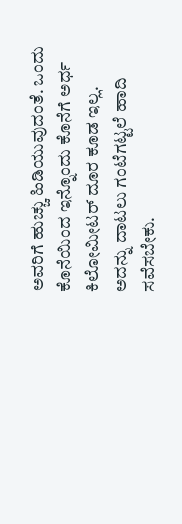ಅವರಿಗೆ ಹುಚ್ಚು ಹಿಡಿಯುವುದಂತೆ. ಒಂದು ಕೊನೆಯಿಂದ ಇನ್ನೊಂದು ಕೊನೆಗೆ ಅರ್ಧ ಕಿಲೋಮೀಟರ್ ದೂರ ಕೂಡ ಇಲ್ಲ. ಅದನ್ನು ದಾಟಲು ಗಂಟೆಗಟ್ಟಲೆ ಹಾದಿ ಸವೆಸಬೇಕು.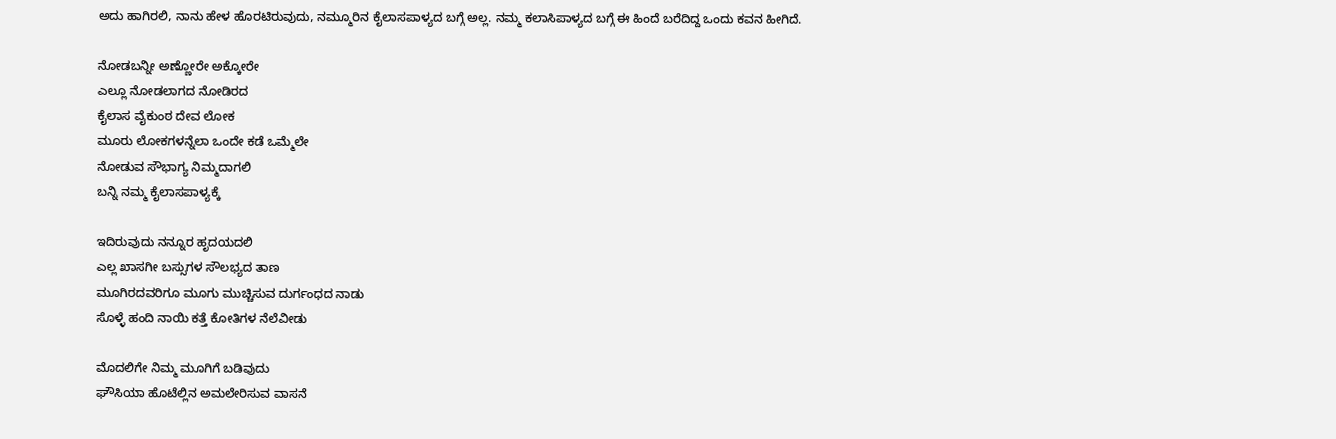ಅದು ಹಾಗಿರಲಿ, ನಾನು ಹೇಳ ಹೊರಟಿರುವುದು, ನಮ್ಮೂರಿನ ಕೈಲಾಸಪಾಳ್ಯದ ಬಗ್ಗೆ ಅಲ್ಲ. ನಮ್ಮ ಕಲಾಸಿಪಾಳ್ಯದ ಬಗ್ಗೆ ಈ ಹಿಂದೆ ಬರೆದಿದ್ದ ಒಂದು ಕವನ ಹೀಗಿದೆ.

ನೋಡಬನ್ನೀ ಅಣ್ಣೋರೇ ಅಕ್ಕೋರೇ
ಎಲ್ಲೂ ನೋಡಲಾಗದ ನೋಡಿರದ
ಕೈಲಾಸ ವೈಕುಂಠ ದೇವ ಲೋಕ
ಮೂರು ಲೋಕಗಳನ್ನೆಲಾ ಒಂದೇ ಕಡೆ ಒಮ್ಮೆಲೇ
ನೋಡುವ ಸೌಭಾಗ್ಯ ನಿಮ್ಮದಾಗಲಿ
ಬನ್ನಿ ನಮ್ಮ ಕೈಲಾಸಪಾಳ್ಯಕ್ಕೆ

ಇದಿರುವುದು ನನ್ನೂರ ಹೃದಯದಲಿ
ಎಲ್ಲ ಖಾಸಗೀ ಬಸ್ಸುಗಳ ಸೌಲಭ್ಯದ ತಾಣ
ಮೂಗಿರದವರಿಗೂ ಮೂಗು ಮುಚ್ಚಿಸುವ ದುರ್ಗಂಧದ ನಾಡು
ಸೊಳ್ಳೆ ಹಂದಿ ನಾಯಿ ಕತ್ತೆ ಕೋತಿಗಳ ನೆಲೆವೀಡು

ಮೊದಲಿಗೇ ನಿಮ್ಮ ಮೂಗಿಗೆ ಬಡಿವುದು
ಘೌಸಿಯಾ ಹೊಟೆಲ್ಲಿನ ಅಮಲೇರಿಸುವ ವಾಸನೆ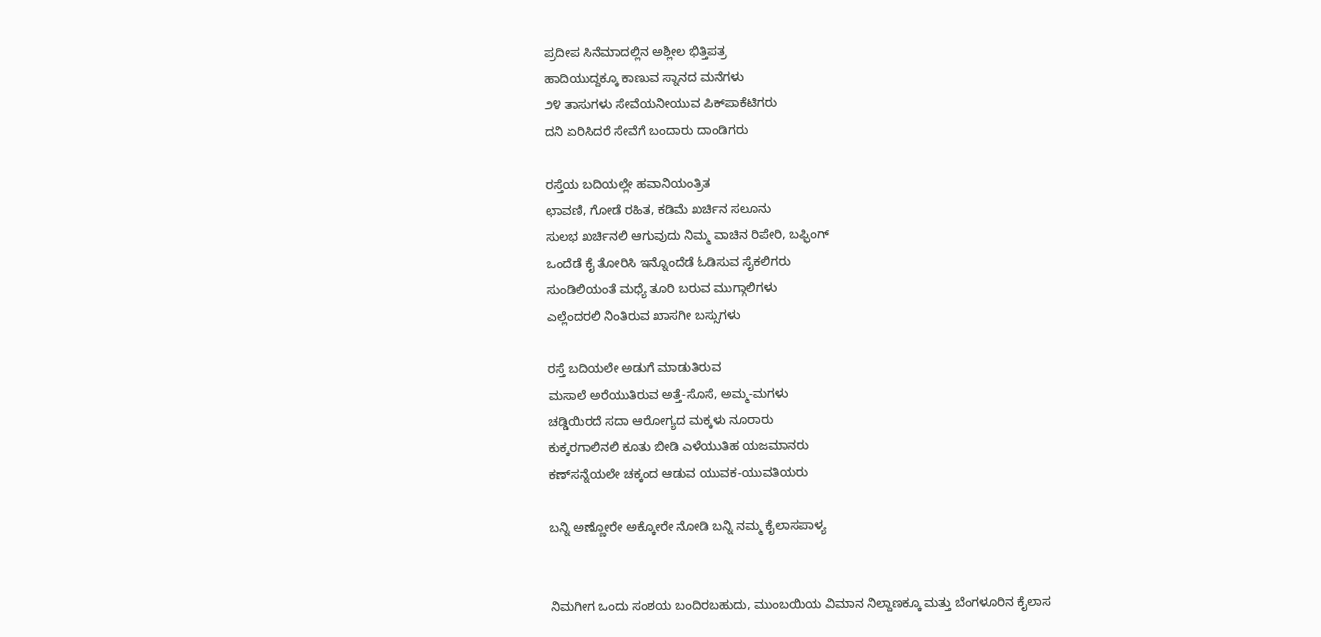ಪ್ರದೀಪ ಸಿನೆಮಾದಲ್ಲಿನ ಅಶ್ಲೀಲ ಭಿತ್ತಿಪತ್ರ
ಹಾದಿಯುದ್ದಕ್ಕೂ ಕಾಣುವ ಸ್ನಾನದ ಮನೆಗಳು
೨೪ ತಾಸುಗಳು ಸೇವೆಯನೀಯುವ ಪಿಕ್‌ಪಾಕೆಟಿಗರು
ದನಿ ಏರಿಸಿದರೆ ಸೇವೆಗೆ ಬಂದಾರು ದಾಂಡಿಗರು

ರಸ್ತೆಯ ಬದಿಯಲ್ಲೇ ಹವಾನಿಯಂತ್ರಿತ
ಛಾವಣಿ, ಗೋಡೆ ರಹಿತ, ಕಡಿಮೆ ಖರ್ಚಿನ ಸಲೂನು
ಸುಲಭ ಖರ್ಚಿನಲಿ ಆಗುವುದು ನಿಮ್ಮ ವಾಚಿನ ರಿಪೇರಿ, ಬಫ್ಫಿಂಗ್
ಒಂದೆಡೆ ಕೈ ತೋರಿಸಿ ಇನ್ನೊಂದೆಡೆ ಓಡಿಸುವ ಸೈಕಲಿಗರು
ಸುಂಡಿಲಿಯಂತೆ ಮಧ್ಯೆ ತೂರಿ ಬರುವ ಮುಗ್ಗಾಲಿಗಳು
ಎಲ್ಲೆಂದರಲಿ ನಿಂತಿರುವ ಖಾಸಗೀ ಬಸ್ಸುಗಳು

ರಸ್ತೆ ಬದಿಯಲೇ ಅಡುಗೆ ಮಾಡುತಿರುವ
ಮಸಾಲೆ ಅರೆಯುತಿರುವ ಅತ್ತೆ-ಸೊಸೆ, ಅಮ್ಮ-ಮಗಳು
ಚಡ್ಡಿಯಿರದೆ ಸದಾ ಆರೋಗ್ಯದ ಮಕ್ಕಳು ನೂರಾರು
ಕುಕ್ಕರಗಾಲಿನಲಿ ಕೂತು ಬೀಡಿ ಎಳೆಯುತಿಹ ಯಜಮಾನರು
ಕಣ್‌ಸನ್ನೆಯಲೇ ಚಕ್ಕಂದ ಆಡುವ ಯುವಕ-ಯುವತಿಯರು

ಬನ್ನಿ ಅಣ್ಣೋರೇ ಅಕ್ಕೋರೇ ನೋಡಿ ಬನ್ನಿ ನಮ್ಮ ಕೈಲಾಸಪಾಳ್ಯ


ನಿಮಗೀಗ ಒಂದು ಸಂಶಯ ಬಂದಿರಬಹುದು, ಮುಂಬಯಿಯ ವಿಮಾನ ನಿಲ್ದಾಣಕ್ಕೂ ಮತ್ತು ಬೆಂಗಳೂರಿನ ಕೈಲಾಸ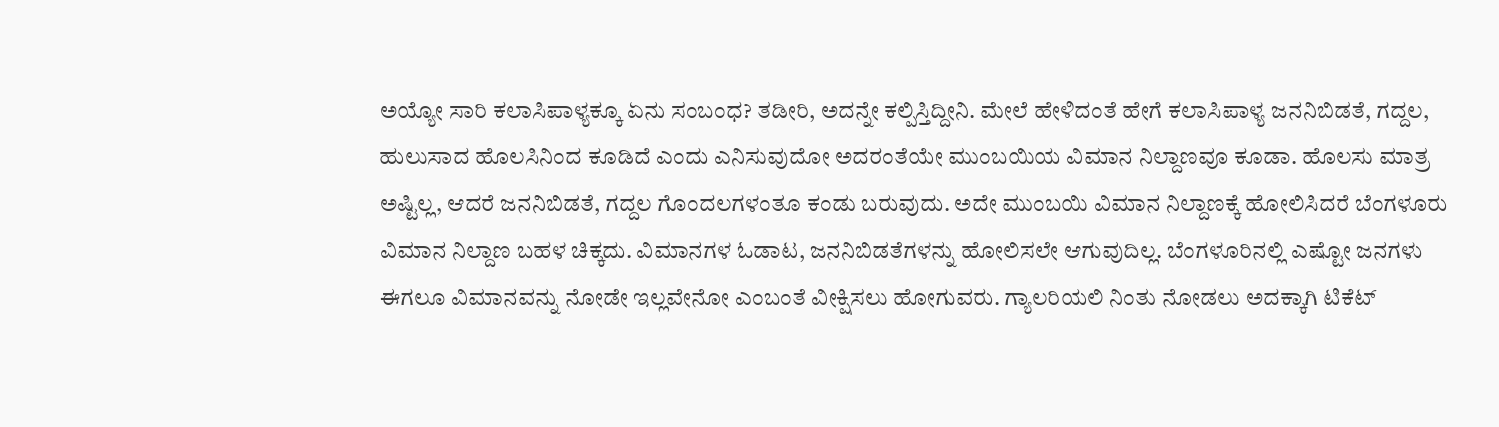ಅಯ್ಯೋ ಸಾರಿ ಕಲಾಸಿಪಾಳ್ಯಕ್ಕೂ ಏನು ಸಂಬಂಧ? ತಡೀರಿ, ಅದನ್ನೇ ಕಲ್ಪಿಸ್ತಿದ್ದೀನಿ. ಮೇಲೆ ಹೇಳಿದಂತೆ ಹೇಗೆ ಕಲಾಸಿಪಾಳ್ಯ ಜನನಿಬಿಡತೆ, ಗದ್ದಲ, ಹುಲುಸಾದ ಹೊಲಸಿನಿಂದ ಕೂಡಿದೆ ಎಂದು ಎನಿಸುವುದೋ ಅದರಂತೆಯೇ ಮುಂಬಯಿಯ ವಿಮಾನ ನಿಲ್ದಾಣವೂ ಕೂಡಾ. ಹೊಲಸು ಮಾತ್ರ ಅಷ್ಟಿಲ್ಲ, ಆದರೆ ಜನನಿಬಿಡತೆ, ಗದ್ದಲ ಗೊಂದಲಗಳಂತೂ ಕಂಡು ಬರುವುದು. ಅದೇ ಮುಂಬಯಿ ವಿಮಾನ ನಿಲ್ದಾಣಕ್ಕೆ ಹೋಲಿಸಿದರೆ ಬೆಂಗಳೂರು ವಿಮಾನ ನಿಲ್ದಾಣ ಬಹಳ ಚಿಕ್ಕದು. ವಿಮಾನಗಳ ಓಡಾಟ, ಜನನಿಬಿಡತೆಗಳನ್ನು ಹೋಲಿಸಲೇ ಆಗುವುದಿಲ್ಲ. ಬೆಂಗಳೂರಿನಲ್ಲಿ ಎಷ್ಟೋ ಜನಗಳು ಈಗಲೂ ವಿಮಾನವನ್ನು ನೋಡೇ ಇಲ್ಲವೇನೋ ಎಂಬಂತೆ ವೀಕ್ಷಿಸಲು ಹೋಗುವರು. ಗ್ಯಾಲರಿಯಲಿ ನಿಂತು ನೋಡಲು ಅದಕ್ಕಾಗಿ ಟಿಕೆಟ್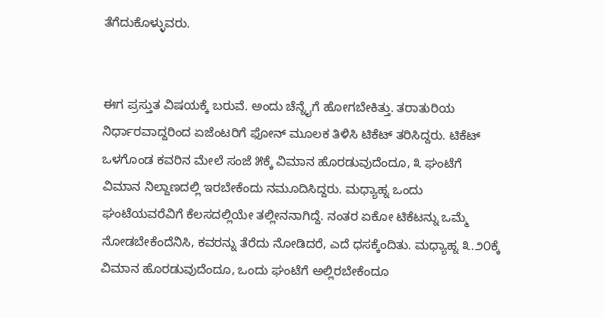ತೆಗೆದುಕೊಳ್ಳುವರು.


ಈಗ ಪ್ರಸ್ತುತ ವಿಷಯಕ್ಕೆ ಬರುವೆ. ಅಂದು ಚೆನ್ನೈಗೆ ಹೋಗಬೇಕಿತ್ತು. ತರಾತುರಿಯ ನಿರ್ಧಾರವಾದ್ದರಿಂದ ಏಜೆಂಟರಿಗೆ ಫೋನ್ ಮೂಲಕ ತಿಳಿಸಿ ಟಿಕೆಟ್ ತರಿಸಿದ್ದರು. ಟಿಕೆಟ್ ಒಳಗೊಂಡ ಕವರಿನ ಮೇಲೆ ಸಂಜೆ ೫ಕ್ಕೆ ವಿಮಾನ ಹೊರಡುವುದೆಂದೂ, ೩ ಘಂಟೆಗೆ ವಿಮಾನ ನಿಲ್ದಾಣದಲ್ಲಿ ಇರಬೇಕೆಂದು ನಮೂದಿಸಿದ್ದರು. ಮಧ್ಯಾಹ್ನ ಒಂದು ಘಂಟೆಯವರೆವಿಗೆ ಕೆಲಸದಲ್ಲಿಯೇ ತಲ್ಲೀನನಾಗಿದ್ದೆ. ನಂತರ ಏಕೋ ಟಿಕೆಟನ್ನು ಒಮ್ಮೆ ನೋಡಬೇಕೆಂದೆನಿಸಿ, ಕವರನ್ನು ತೆರೆದು ನೋಡಿದರೆ, ಎದೆ ಧಸಕ್ಕೆಂದಿತು. ಮಧ್ಯಾಹ್ನ ೩.೨೦ಕ್ಕೆ ವಿಮಾನ ಹೊರಡುವುದೆಂದೂ, ಒಂದು ಘಂಟೆಗೆ ಅಲ್ಲಿರಬೇಕೆಂದೂ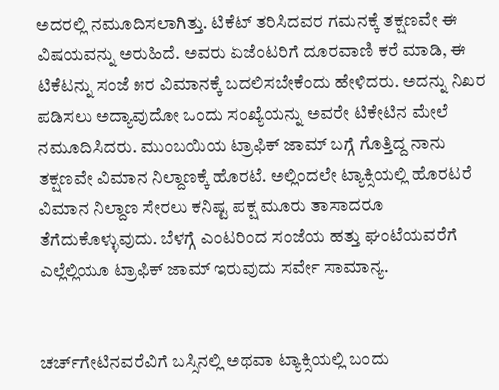ಅದರಲ್ಲಿ ನಮೂದಿಸಲಾಗಿತ್ತು. ಟಿಕೆಟ್ ತರಿಸಿದವರ ಗಮನಕ್ಕೆ ತಕ್ಷಣವೇ ಈ ವಿಷಯವನ್ನು ಅರುಹಿದೆ. ಅವರು ಏಜೆಂಟರಿಗೆ ದೂರವಾಣಿ ಕರೆ ಮಾಡಿ, ಈ ಟಿಕೆಟನ್ನು ಸಂಜೆ ೫ರ ವಿಮಾನಕ್ಕೆ ಬದಲಿಸಬೇಕೆಂದು ಹೇಳಿದರು. ಅದನ್ನು ನಿಖರ ಪಡಿಸಲು ಅದ್ಯಾವುದೋ ಒಂದು ಸಂಖ್ಯೆಯನ್ನು ಅವರೇ ಟಿಕೇಟಿನ ಮೇಲೆ ನಮೂದಿಸಿದರು. ಮುಂಬಯಿಯ ಟ್ರಾಫಿಕ್ ಜಾಮ್ ಬಗ್ಗೆ ಗೊತ್ತಿದ್ದ ನಾನು ತಕ್ಷಣವೇ ವಿಮಾನ ನಿಲ್ದಾಣಕ್ಕೆ ಹೊರಟೆ. ಅಲ್ಲಿಂದಲೇ ಟ್ಯಾಕ್ಸಿಯಲ್ಲಿ ಹೊರಟರೆ ವಿಮಾನ ನಿಲ್ದಾಣ ಸೇರಲು ಕನಿಷ್ಟ ಪಕ್ಷ ಮೂರು ತಾಸಾದರೂ ತೆಗೆದುಕೊಳ್ಳುವುದು. ಬೆಳಗ್ಗೆ ಎಂಟರಿಂದ ಸಂಜೆಯ ಹತ್ತು ಘಂಟೆಯವರೆಗೆ ಎಲ್ಲೆಲ್ಲಿಯೂ ಟ್ರಾಫಿಕ್ ಜಾಮ್ ಇರುವುದು ಸರ್ವೇ ಸಾಮಾನ್ಯ.


ಚರ್ಚ್‌ಗೇಟಿನವರೆವಿಗೆ ಬಸ್ಸಿನಲ್ಲಿ ಅಥವಾ ಟ್ಯಾಕ್ಸಿಯಲ್ಲಿ ಬಂದು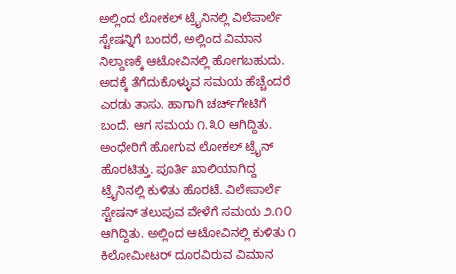ಅಲ್ಲಿಂದ ಲೋಕಲ್ ಟ್ರೈನಿನಲ್ಲಿ ವಿಲೆಪಾರ್ಲೆ ಸ್ಟೇಷನ್ನಿಗೆ ಬಂದರೆ, ಅಲ್ಲಿಂದ ವಿಮಾನ ನಿಲ್ದಾಣಕ್ಕೆ ಆಟೋವಿನಲ್ಲಿ ಹೋಗಬಹುದು. ಅದಕ್ಕೆ ತೆಗೆದುಕೊಳ್ಳುವ ಸಮಯ ಹೆಚ್ಚೆಂದರೆ ಎರಡು ತಾಸು. ಹಾಗಾಗಿ ಚರ್ಚ್‌ಗೇಟಿಗೆ ಬಂದೆ. ಆಗ ಸಮಯ ೧.೩೦ ಆಗಿದ್ದಿತು. ಅಂಧೇರಿಗೆ ಹೋಗುವ ಲೋಕಲ್ ಟ್ರೈನ್ ಹೊರಟಿತ್ತು. ಪೂರ್ತಿ ಖಾಲಿಯಾಗಿದ್ದ ಟ್ರೈನಿನಲ್ಲಿ ಕುಳಿತು ಹೊರಟೆ. ವಿಲೇಪಾರ್ಲೆ ಸ್ಟೇಷನ್ ತಲುಪುವ ವೇಳೆಗೆ ಸಮಯ ೨.೧೦ ಆಗಿದ್ದಿತು. ಅಲ್ಲಿಂದ ಆಟೋವಿನಲ್ಲಿ ಕುಳಿತು ೧ ಕಿಲೋಮೀಟರ್ ದೂರವಿರುವ ವಿಮಾನ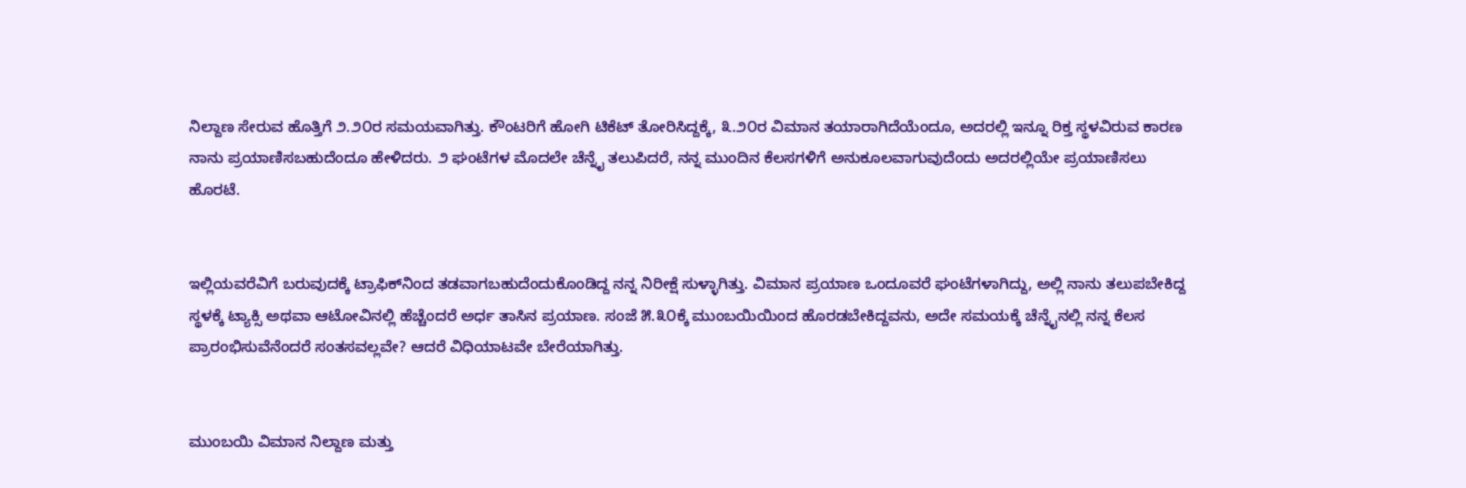ನಿಲ್ದಾಣ ಸೇರುವ ಹೊತ್ತಿಗೆ ೨.೨೦ರ ಸಮಯವಾಗಿತ್ತು. ಕೌಂಟರಿಗೆ ಹೋಗಿ ಟಿಕೆಟ್ ತೋರಿಸಿದ್ದಕ್ಕೆ, ೩.೨೦ರ ವಿಮಾನ ತಯಾರಾಗಿದೆಯೆಂದೂ, ಅದರಲ್ಲಿ ಇನ್ನೂ ರಿಕ್ತ ಸ್ಥಳವಿರುವ ಕಾರಣ ನಾನು ಪ್ರಯಾಣಿಸಬಹುದೆಂದೂ ಹೇಳಿದರು. ೨ ಘಂಟೆಗಳ ಮೊದಲೇ ಚೆನ್ನೈ ತಲುಪಿದರೆ, ನನ್ನ ಮುಂದಿನ ಕೆಲಸಗಳಿಗೆ ಅನುಕೂಲವಾಗುವುದೆಂದು ಅದರಲ್ಲಿಯೇ ಪ್ರಯಾಣಿಸಲು ಹೊರಟೆ.


ಇಲ್ಲಿಯವರೆವಿಗೆ ಬರುವುದಕ್ಕೆ ಟ್ರಾಫಿಕ್‌ನಿಂದ ತಡವಾಗಬಹುದೆಂದುಕೊಂಡಿದ್ದ ನನ್ನ ನಿರೀಕ್ಷೆ ಸುಳ್ಳಾಗಿತ್ತು. ವಿಮಾನ ಪ್ರಯಾಣ ಒಂದೂವರೆ ಘಂಟೆಗಳಾಗಿದ್ದು, ಅಲ್ಲಿ ನಾನು ತಲುಪಬೇಕಿದ್ದ ಸ್ಥಳಕ್ಕೆ ಟ್ಯಾಕ್ಸಿ ಅಥವಾ ಆಟೋವಿನಲ್ಲಿ ಹೆಚ್ಚೆಂದರೆ ಅರ್ಧ ತಾಸಿನ ಪ್ರಯಾಣ. ಸಂಜೆ ೫.೩೦ಕ್ಕೆ ಮುಂಬಯಿಯಿಂದ ಹೊರಡಬೇಕಿದ್ದವನು, ಅದೇ ಸಮಯಕ್ಕೆ ಚೆನ್ನೈನಲ್ಲಿ ನನ್ನ ಕೆಲಸ ಪ್ರಾರಂಭಿಸುವೆನೆಂದರೆ ಸಂತಸವಲ್ಲವೇ? ಆದರೆ ವಿಧಿಯಾಟವೇ ಬೇರೆಯಾಗಿತ್ತು.


ಮುಂಬಯಿ ವಿಮಾನ ನಿಲ್ದಾಣ ಮತ್ತು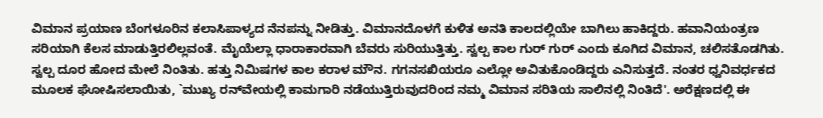ವಿಮಾನ ಪ್ರಯಾಣ ಬೆಂಗಳೂರಿನ ಕಲಾಸಿಪಾಳ್ಯದ ನೆನಪನ್ನು ನೀಡಿತ್ತು. ವಿಮಾನದೊಳಗೆ ಕುಳಿತ ಅನತಿ ಕಾಲದಲ್ಲಿಯೇ ಬಾಗಿಲು ಹಾಕಿದ್ದರು. ಹವಾನಿಯಂತ್ರಣ ಸರಿಯಾಗಿ ಕೆಲಸ ಮಾಡುತ್ತಿರಲಿಲ್ಲವಂತೆ. ಮೈಯೆಲ್ಲಾ ಧಾರಾಕಾರವಾಗಿ ಬೆವರು ಸುರಿಯುತ್ತಿತ್ತು. ಸ್ವಲ್ಪ ಕಾಲ ಗುರ್ ಗುರ್ ಎಂದು ಕೂಗಿದ ವಿಮಾನ, ಚಲಿಸತೊಡಗಿತು. ಸ್ವಲ್ಪ ದೂರ ಹೋದ ಮೇಲೆ ನಿಂತಿತು. ಹತ್ತು ನಿಮಿಷಗಳ ಕಾಲ ಕರಾಳ ಮೌನ. ಗಗನಸಖಿಯರೂ ಎಲ್ಲೋ ಅವಿತುಕೊಂಡಿದ್ದರು ಎನಿಸುತ್ತದೆ. ನಂತರ ಧ್ವನಿವರ್ಧಕದ ಮೂಲಕ ಘೋಷಿಸಲಾಯಿತು, `ಮುಖ್ಯ ರನ್‌ವೇಯಲ್ಲಿ ಕಾಮಗಾರಿ ನಡೆಯುತ್ತಿರುವುದರಿಂದ ನಮ್ಮ ವಿಮಾನ ಸರಿತಿಯ ಸಾಲಿನಲ್ಲಿ ನಿಂತಿದೆ'. ಅರೆಕ್ಷಣದಲ್ಲಿ ಈ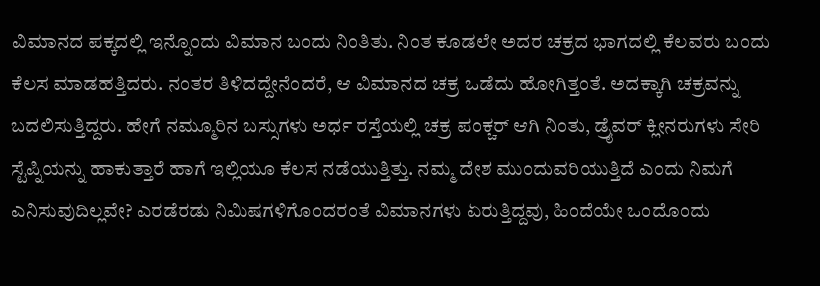ವಿಮಾನದ ಪಕ್ಕದಲ್ಲಿ ಇನ್ನೊಂದು ವಿಮಾನ ಬಂದು ನಿಂತಿತು. ನಿಂತ ಕೂಡಲೇ ಅದರ ಚಕ್ರದ ಭಾಗದಲ್ಲಿ ಕೆಲವರು ಬಂದು ಕೆಲಸ ಮಾಡಹತ್ತಿದರು. ನಂತರ ತಿಳಿದದ್ದೇನೆಂದರೆ, ಆ ವಿಮಾನದ ಚಕ್ರ ಒಡೆದು ಹೋಗಿತ್ತಂತೆ. ಅದಕ್ಕಾಗಿ ಚಕ್ರವನ್ನು ಬದಲಿಸುತ್ತಿದ್ದರು. ಹೇಗೆ ನಮ್ಮೂರಿನ ಬಸ್ಸುಗಳು ಅರ್ಧ ರಸ್ತೆಯಲ್ಲಿ ಚಕ್ರ ಪಂಕ್ಚರ್ ಆಗಿ ನಿಂತು, ಡ್ರೈವರ್ ಕ್ಲೀನರುಗಳು ಸೇರಿ ಸ್ಟೆಪ್ನಿಯನ್ನು ಹಾಕುತ್ತಾರೆ ಹಾಗೆ ಇಲ್ಲಿಯೂ ಕೆಲಸ ನಡೆಯುತ್ತಿತ್ತು. ನಮ್ಮ ದೇಶ ಮುಂದುವರಿಯುತ್ತಿದೆ ಎಂದು ನಿಮಗೆ ಎನಿಸುವುದಿಲ್ಲವೇ? ಎರಡೆರಡು ನಿಮಿಷಗಳಿಗೊಂದರಂತೆ ವಿಮಾನಗಳು ಏರುತ್ತಿದ್ದವು, ಹಿಂದೆಯೇ ಒಂದೊಂದು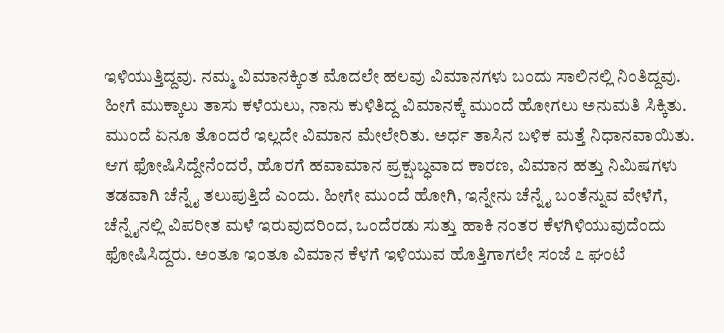ಇಳಿಯುತ್ತಿದ್ದವು. ನಮ್ಮ ವಿಮಾನಕ್ಕಿಂತ ಮೊದಲೇ ಹಲವು ವಿಮಾನಗಳು ಬಂದು ಸಾಲಿನಲ್ಲಿ ನಿಂತಿದ್ದವು. ಹೀಗೆ ಮುಕ್ಕಾಲು ತಾಸು ಕಳೆಯಲು, ನಾನು ಕುಳಿತಿದ್ದ ವಿಮಾನಕ್ಕೆ ಮುಂದೆ ಹೋಗಲು ಅನುಮತಿ ಸಿಕ್ಕಿತು. ಮುಂದೆ ಏನೂ ತೊಂದರೆ ಇಲ್ಲದೇ ವಿಮಾನ ಮೇಲೇರಿತು. ಅರ್ಧ ತಾಸಿನ ಬಳಿಕ ಮತ್ತೆ ನಿಧಾನವಾಯಿತು. ಆಗ ಫೋಷಿಸಿದ್ದೇನೆಂದರೆ, ಹೊರಗೆ ಹವಾಮಾನ ಪ್ರಕ್ಷುಬ್ಧವಾದ ಕಾರಣ, ವಿಮಾನ ಹತ್ತು ನಿಮಿಷಗಳು ತಡವಾಗಿ ಚೆನ್ನೈ ತಲುಪುತ್ತಿದೆ ಎಂದು. ಹೀಗೇ ಮುಂದೆ ಹೋಗಿ, ಇನ್ನೇನು ಚೆನ್ನೈ ಬಂತೆನ್ನುವ ವೇಳೆಗೆ, ಚೆನ್ನೈನಲ್ಲಿ ವಿಪರೀತ ಮಳೆ ಇರುವುದರಿಂದ, ಒಂದೆರಡು ಸುತ್ತು ಹಾಕಿ ನಂತರ ಕೆಳಗಿಳಿಯುವುದೆಂದು ಫೋಷಿಸಿದ್ದರು. ಅಂತೂ ಇಂತೂ ವಿಮಾನ ಕೆಳಗೆ ಇಳಿಯುವ ಹೊತ್ತಿಗಾಗಲೇ ಸಂಜೆ ೭ ಘಂಟೆ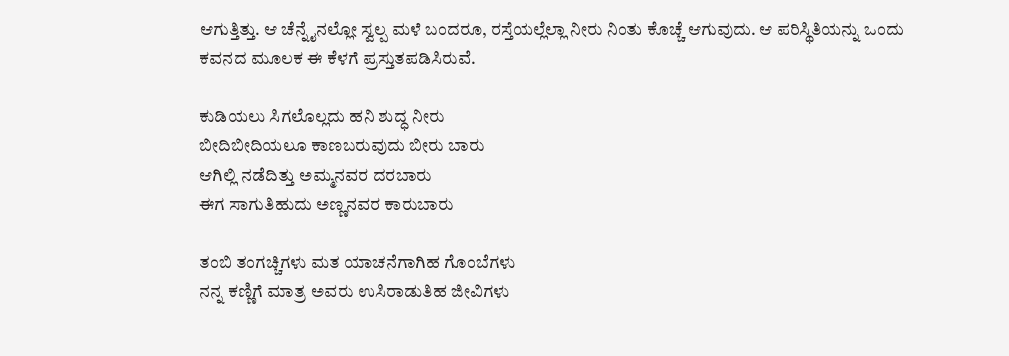ಆಗುತ್ತಿತ್ತು. ಆ ಚೆನ್ನೈನಲ್ಲೋ ಸ್ವಲ್ಪ ಮಳೆ ಬಂದರೂ, ರಸ್ತೆಯಲ್ಲೆಲ್ಲಾ ನೀರು ನಿಂತು ಕೊಚ್ಚೆ ಆಗುವುದು. ಆ ಪರಿಸ್ಥಿತಿಯನ್ನು ಒಂದು ಕವನದ ಮೂಲಕ ಈ ಕೆಳಗೆ ಪ್ರಸ್ತುತಪಡಿಸಿರುವೆ.

ಕುಡಿಯಲು ಸಿಗಲೊಲ್ಲದು ಹನಿ ಶುದ್ಧ ನೀರು
ಬೀದಿಬೀದಿಯಲೂ ಕಾಣಬರುವುದು ಬೀರು ಬಾರು
ಆಗಿಲ್ಲಿ ನಡೆದಿತ್ತು ಅಮ್ಮನವರ ದರಬಾರು
ಈಗ ಸಾಗುತಿಹುದು ಅಣ್ಣನವರ ಕಾರುಬಾರು

ತಂಬಿ ತಂಗಚ್ಚಿಗಳು ಮತ ಯಾಚನೆಗಾಗಿಹ ಗೊಂಬೆಗಳು
ನನ್ನ ಕಣ್ಣಿಗೆ ಮಾತ್ರ ಅವರು ಉಸಿರಾಡುತಿಹ ಜೀವಿಗಳು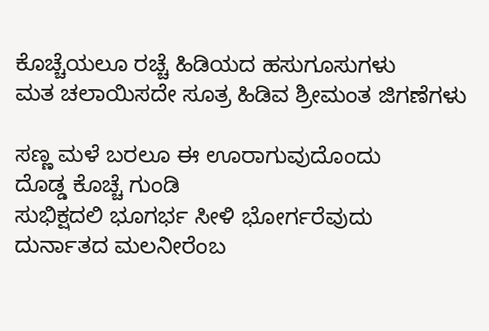ಕೊಚ್ಚೆಯಲೂ ರಚ್ಚೆ ಹಿಡಿಯದ ಹಸುಗೂಸುಗಳು
ಮತ ಚಲಾಯಿಸದೇ ಸೂತ್ರ ಹಿಡಿವ ಶ್ರೀಮಂತ ಜಿಗಣೆಗಳು

ಸಣ್ಣ ಮಳೆ ಬರಲೂ ಈ ಊರಾಗುವುದೊಂದು
ದೊಡ್ಡ ಕೊಚ್ಚೆ ಗುಂಡಿ
ಸುಭಿಕ್ಷದಲಿ ಭೂಗರ್ಭ ಸೀಳಿ ಭೋರ್ಗರೆವುದು
ದುರ್ನಾತದ ಮಲನೀರೆಂಬ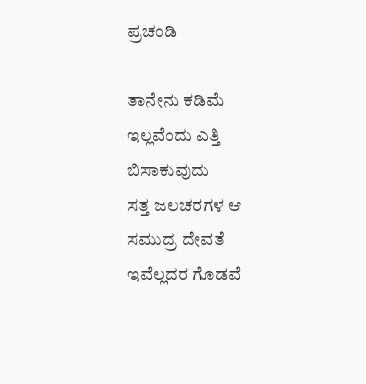ಪ್ರಚಂಡಿ

ತಾನೇನು ಕಡಿಮೆ ಇಲ್ಲವೆಂದು ಎತ್ತಿ ಬಿಸಾಕುವುದು
ಸತ್ತ ಜಲಚರಗಳ ಆ ಸಮುದ್ರ ದೇವತೆ
ಇವೆಲ್ಲದರ ಗೊಡವೆ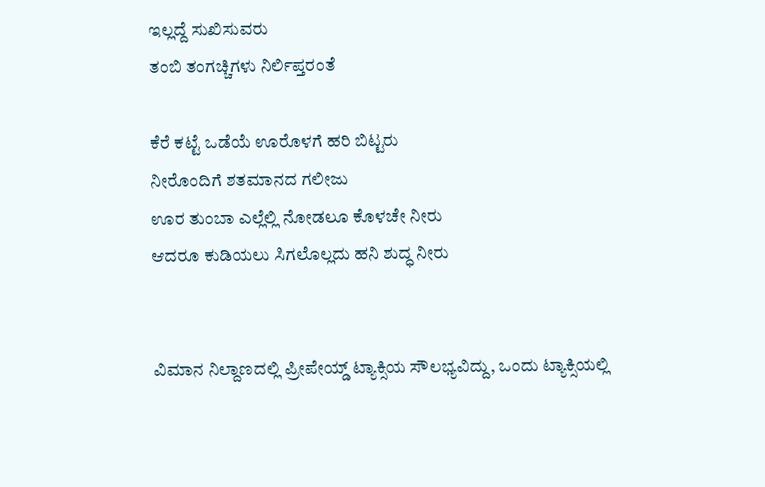ಇಲ್ಲದ್ದೆ ಸುಖಿಸುವರು
ತಂಬಿ ತಂಗಚ್ಚಿಗಳು ನಿರ್ಲಿಪ್ತರಂತೆ

ಕೆರೆ ಕಟ್ಟೆ ಒಡೆಯೆ ಊರೊಳಗೆ ಹರಿ ಬಿಟ್ಟರು
ನೀರೊಂದಿಗೆ ಶತಮಾನದ ಗಲೀಜು
ಊರ ತುಂಬಾ ಎಲ್ಲೆಲ್ಲಿ ನೋಡಲೂ ಕೊಳಚೇ ನೀರು
ಆದರೂ ಕುಡಿಯಲು ಸಿಗಲೊಲ್ಲದು ಹನಿ ಶುದ್ಧ ನೀರು


ವಿಮಾನ ನಿಲ್ದಾಣದಲ್ಲಿ ಪ್ರೀಪೇಯ್ಡ್ ಟ್ಯಾಕ್ಸಿಯ ಸೌಲಭ್ಯವಿದ್ದು, ಒಂದು ಟ್ಯಾಕ್ಸಿಯಲ್ಲಿ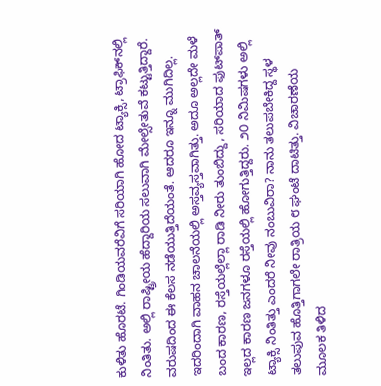ಕುಳಿತು ಹೊರಟೆ. ಗಿಂಡಿಯವರೆವಿಗೆ ಸರಿಯಾಗಿ ಹೋದ ಟ್ಯಾಕ್ಸಿ, ಟ್ರಾಫಿಕ್‌ನಲ್ಲಿ ನಿಂತಿತು. ಅಲ್ಲಿ ರಾಷ್ಟ್ರೀಯ ಹೆದ್ದಾರಿಯ ಸಲುವಾಗಿ ಮೇಲ್ಸೇತುವೆ ಕಟ್ಟುತ್ತಿದ್ದಾರೆ. ವರುಷದಿಂದ ಈ ಕೆಲಸ ನಡೆಯುತ್ತಿದೆಯಂತೆ. ಆದರೂ ಇನ್ನೂ ಮುಗಿದಿಲ್ಲ. ಇದರಿಂದಾಗಿ ವಾಹನ ಚಾಲನೆಯಲ್ಲಿ ಅಸ್ತವ್ಯಸ್ತವಾಗಿತ್ತು. ಅದೂ ಅಲ್ಲದೇ ಮಳೆ ಬಂದ ಕಾರಣ, ರಸ್ತೆಯಲ್ಲೆಲ್ಲಾ ರಾಡಿ ನೀರು ತುಂಬಿದ್ದು, ಸರಿಯಾದ ಫುಟ್‌ಪಾತ್ ಇಲ್ಲದ ಕಾರಣ ಜನಗಳೂ ರಸ್ತೆಯಲ್ಲಿ ಹೋಗುತ್ತಿದ್ದರು. ೨೦ ನಿಮಿಷಗಳು ಅಲ್ಲಿ ಟ್ಯಾಕ್ಸಿ ನಿಂತಿತ್ತು ಎಂದರೆ ನೀವು ನಂಬುವಿರಾ? ನಾನು ತಲುಪಬೇಕಿದ್ದ ಸ್ಥಳ ತಲುಪುವ ಹೊತ್ತಿಗಾಗಲೇ ರಾತ್ರಿಯ ೮ ಘಂಟೆ ದಾಟಿತ್ತು. ವಿಚಾರಣೆಯ ಮೂಲಕ ತಿಳಿದ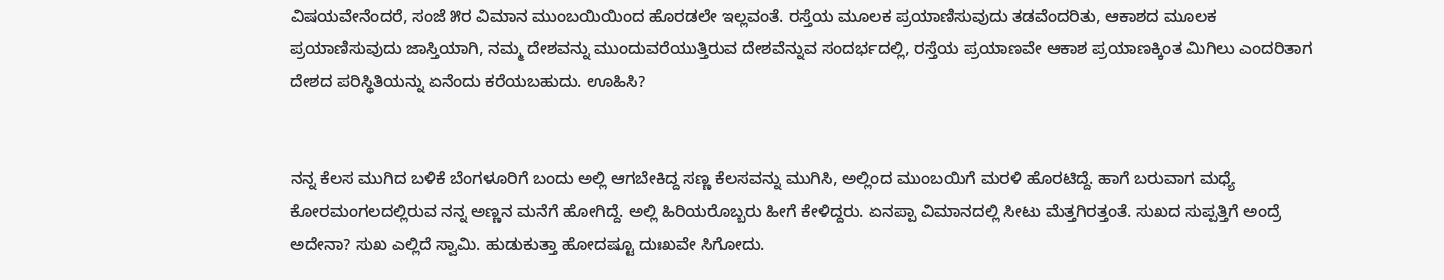ವಿಷಯವೇನೆಂದರೆ, ಸಂಜೆ ೫ರ ವಿಮಾನ ಮುಂಬಯಿಯಿಂದ ಹೊರಡಲೇ ಇಲ್ಲವಂತೆ. ರಸ್ತೆಯ ಮೂಲಕ ಪ್ರಯಾಣಿಸುವುದು ತಡವೆಂದರಿತು, ಆಕಾಶದ ಮೂಲಕ ಪ್ರಯಾಣಿಸುವುದು ಜಾಸ್ತಿಯಾಗಿ, ನಮ್ಮ ದೇಶವನ್ನು ಮುಂದುವರೆಯುತ್ತಿರುವ ದೇಶವೆನ್ನುವ ಸಂದರ್ಭದಲ್ಲಿ, ರಸ್ತೆಯ ಪ್ರಯಾಣವೇ ಆಕಾಶ ಪ್ರಯಾಣಕ್ಕಿಂತ ಮಿಗಿಲು ಎಂದರಿತಾಗ ದೇಶದ ಪರಿಸ್ಥಿತಿಯನ್ನು ಏನೆಂದು ಕರೆಯಬಹುದು. ಊಹಿಸಿ?


ನನ್ನ ಕೆಲಸ ಮುಗಿದ ಬಳಿಕೆ ಬೆಂಗಳೂರಿಗೆ ಬಂದು ಅಲ್ಲಿ ಆಗಬೇಕಿದ್ದ ಸಣ್ಣ ಕೆಲಸವನ್ನು ಮುಗಿಸಿ, ಅಲ್ಲಿಂದ ಮುಂಬಯಿಗೆ ಮರಳಿ ಹೊರಟಿದ್ದೆ. ಹಾಗೆ ಬರುವಾಗ ಮಧ್ಯೆ ಕೋರಮಂಗಲದಲ್ಲಿರುವ ನನ್ನ ಅಣ್ಣನ ಮನೆಗೆ ಹೋಗಿದ್ದೆ. ಅಲ್ಲಿ ಹಿರಿಯರೊಬ್ಬರು ಹೀಗೆ ಕೇಳಿದ್ದರು. ಏನಪ್ಪಾ ವಿಮಾನದಲ್ಲಿ ಸೀಟು ಮೆತ್ತಗಿರತ್ತಂತೆ. ಸುಖದ ಸುಪ್ಪತ್ತಿಗೆ ಅಂದ್ರೆ ಅದೇನಾ? ಸುಖ ಎಲ್ಲಿದೆ ಸ್ವಾಮಿ. ಹುಡುಕುತ್ತಾ ಹೋದಷ್ಟೂ ದುಃಖವೇ ಸಿಗೋದು.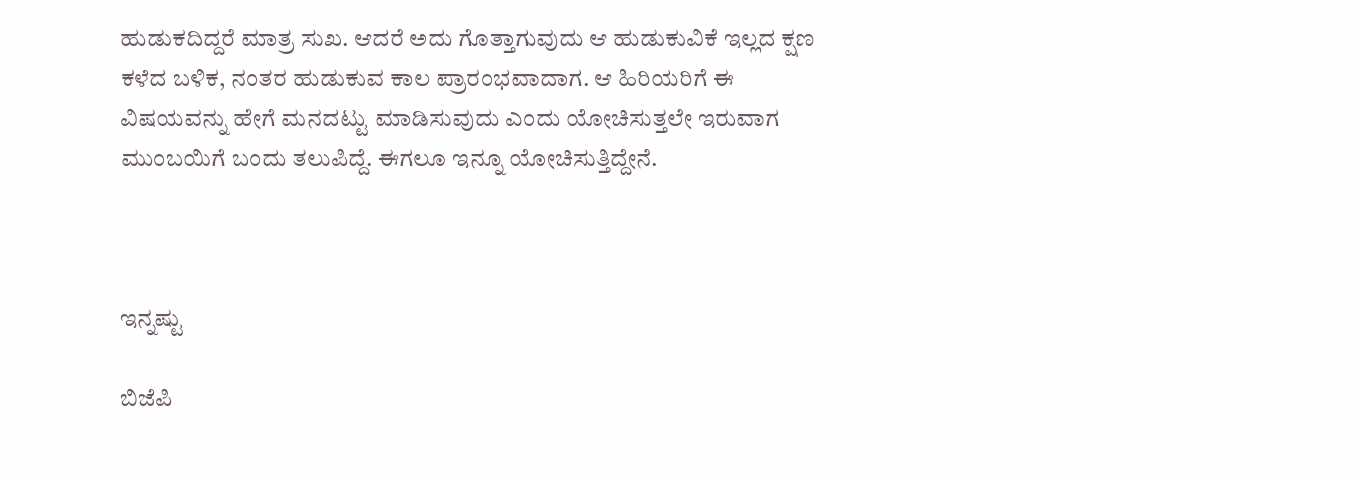ಹುಡುಕದಿದ್ದರೆ ಮಾತ್ರ ಸುಖ. ಆದರೆ ಅದು ಗೊತ್ತಾಗುವುದು ಆ ಹುಡುಕುವಿಕೆ ಇಲ್ಲದ ಕ್ಷಣ ಕಳೆದ ಬಳಿಕ, ನಂತರ ಹುಡುಕುವ ಕಾಲ ಪ್ರಾರಂಭವಾದಾಗ. ಆ ಹಿರಿಯರಿಗೆ ಈ ವಿಷಯವನ್ನು ಹೇಗೆ ಮನದಟ್ಟು ಮಾಡಿಸುವುದು ಎಂದು ಯೋಚಿಸುತ್ತಲೇ ಇರುವಾಗ ಮುಂಬಯಿಗೆ ಬಂದು ತಲುಪಿದ್ದೆ. ಈಗಲೂ ಇನ್ನೂ ಯೋಚಿಸುತ್ತಿದ್ದೇನೆ.



ಇನ್ನಷ್ಟು

ಬಿಜೆಪಿ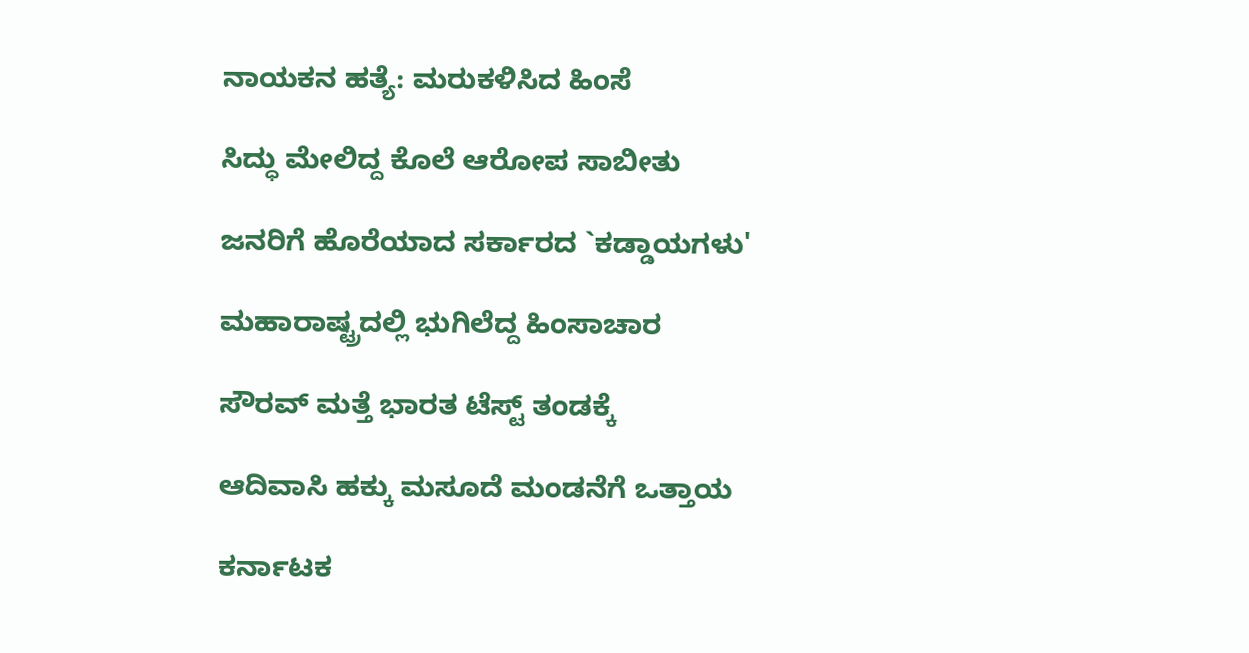ನಾಯಕನ ಹತ್ಯೆ: ಮರುಕಳಿಸಿದ ಹಿಂಸೆ

ಸಿದ್ಧು ಮೇಲಿದ್ದ ಕೊಲೆ ಆರೋಪ ಸಾಬೀತು

ಜನರಿಗೆ ಹೊರೆಯಾದ ಸರ್ಕಾರದ `ಕಡ್ಡಾಯಗಳು'

ಮಹಾರಾಷ್ಟ್ರದಲ್ಲಿ ಭುಗಿಲೆದ್ದ ಹಿಂಸಾಚಾರ

ಸೌರವ್ ಮತ್ತೆ ಭಾರತ ಟೆಸ್ಟ್ ತಂಡಕ್ಕೆ

ಆದಿವಾಸಿ ಹಕ್ಕು ಮಸೂದೆ ಮಂಡನೆಗೆ ಒತ್ತಾಯ

ಕರ್ನಾಟಕ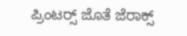ಪ್ರಿಂಟರ್‍ಸ್ ಜೊತೆ ಜೆರಾಕ್ಸ್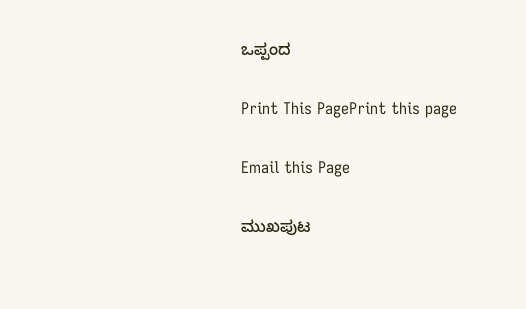ಒಪ್ಪಂದ

Print This PagePrint this page

Email this Page

ಮುಖಪುಟ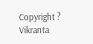Copyright ? Vikranta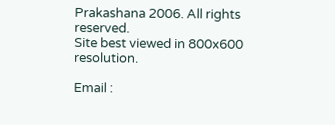Prakashana 2006. All rights reserved.
Site best viewed in 800x600 resolution.

Email :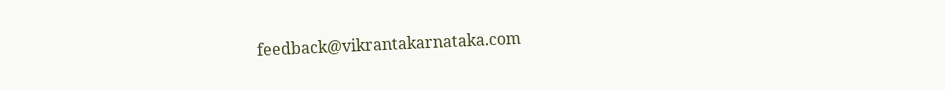feedback@vikrantakarnataka.com